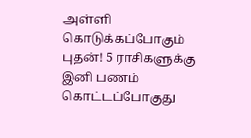அள்ளி கொடுக்கப்போகும் புதன்! 5 ராசிகளுக்கு இனி பணம் கொட்டப்போகுது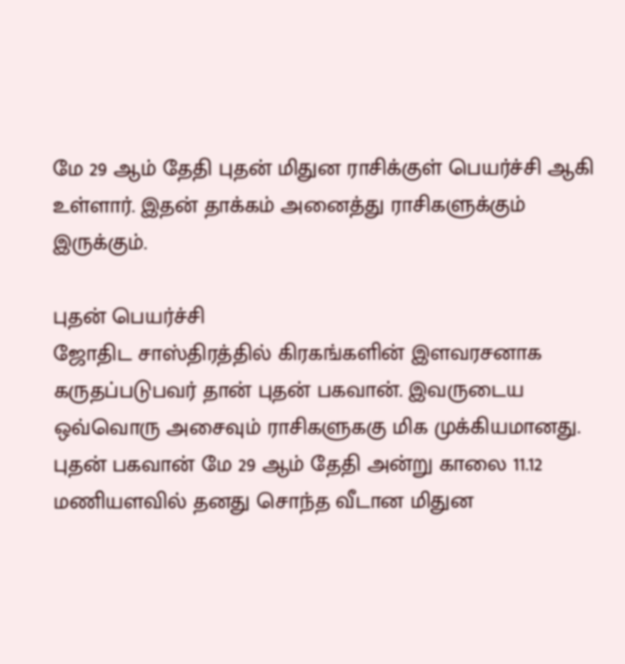மே 29 ஆம் தேதி புதன் மிதுன ராசிக்குள் பெயர்ச்சி ஆகி உள்ளார். இதன் தாக்கம் அனைத்து ராசிகளுக்கும் இருக்கும்.

புதன் பெயர்ச்சி
ஜோதிட சாஸ்திரத்தில் கிரகங்களின் இளவரசனாக கருதப்படுபவர் தான் புதன் பகவான். இவருடைய ஒவ்வொரு அசைவும் ராசிகளுககு மிக முக்கியமானது.
புதன் பகவான் மே 29 ஆம் தேதி அன்று காலை 11.12 மணியளவில் தனது சொந்த வீடான மிதுன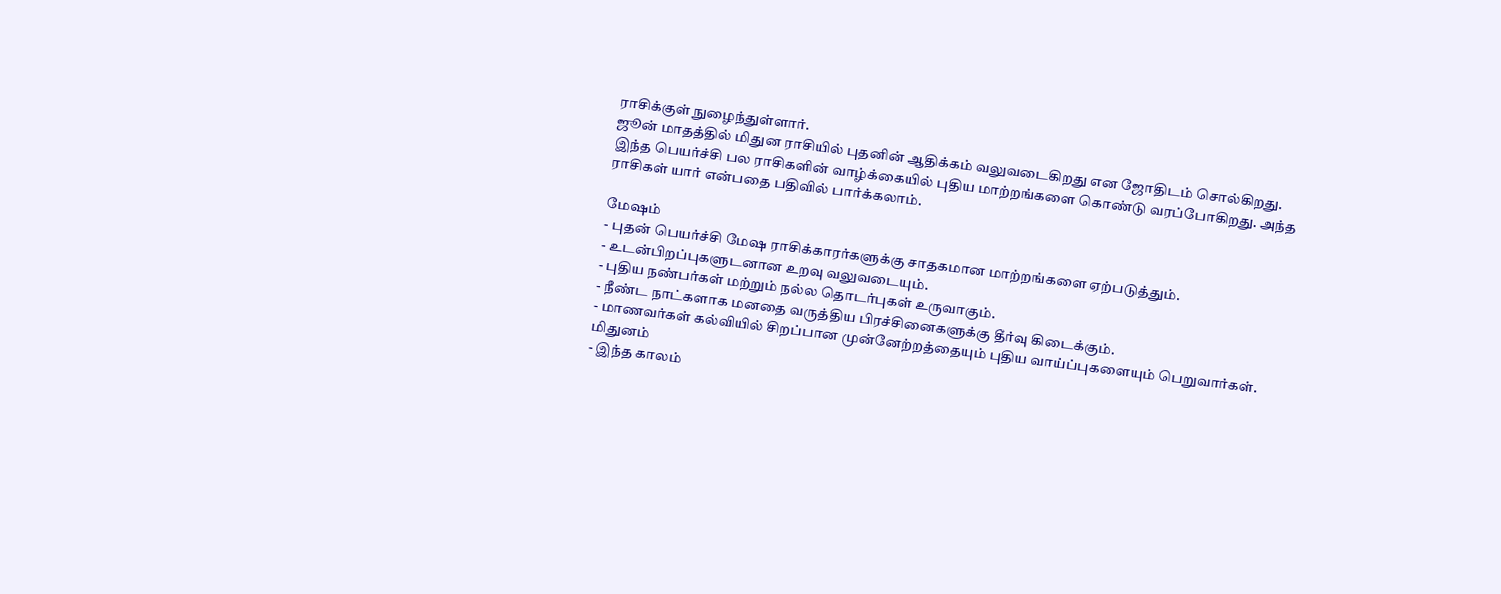ராசிக்குள் நுழைந்துள்ளார்.
ஜூன் மாதத்தில் மிதுன ராசியில் புதனின் ஆதிக்கம் வலுவடைகிறது என ஜோதிடம் சொல்கிறது.
இந்த பெயர்ச்சி பல ராசிகளின் வாழ்க்கையில் புதிய மாற்றங்களை கொண்டு வரப்போகிறது. அந்த ராசிகள் யார் என்பதை பதிவில் பார்க்கலாம்.

மேஷம்
- புதன் பெயர்ச்சி மேஷ ராசிக்காரர்களுக்கு சாதகமான மாற்றங்களை ஏற்படுத்தும்.
- உடன்பிறப்புகளுடனான உறவு வலுவடையும்.
- புதிய நண்பர்கள் மற்றும் நல்ல தொடர்புகள் உருவாகும்.
- நீண்ட நாட்களாக மனதை வருத்திய பிரச்சினைகளுக்கு தீர்வு கிடைக்கும்.
- மாணவர்கள் கல்வியில் சிறப்பான முன்னேற்றத்தையும் புதிய வாய்ப்புகளையும் பெறுவார்கள்.
மிதுனம்
- இந்த காலம்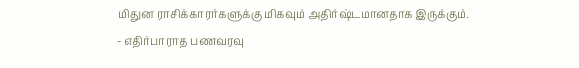மிதுன ராசிக்காரர்களுக்கு மிகவும் அதிர்ஷ்டமானதாக இருக்கும்.
- எதிர்பாராத பணவரவு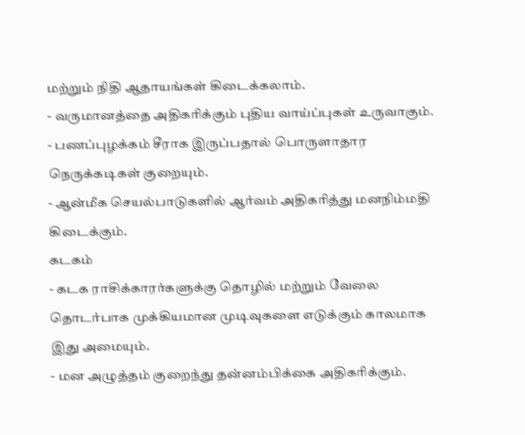மற்றும் நிதி ஆதாயங்கள் கிடைக்கலாம்.
- வருமானத்தை அதிகரிக்கும் புதிய வாய்ப்புகள் உருவாகும்.
- பணப்புழக்கம் சீராக இருப்பதால் பொருளாதார நெருக்கடிகள் குறையும்.
- ஆன்மீக செயல்பாடுகளில் ஆர்வம் அதிகரித்து மனநிம்மதி கிடைக்கும்.
கடகம்
- கடக ராசிக்காரர்களுக்கு தொழில் மற்றும் வேலை தொடர்பாக முக்கியமான முடிவுகளை எடுக்கும் காலமாக இது அமையும்.
- மன அழுத்தம் குறைந்து தன்னம்பிக்கை அதிகரிக்கும்.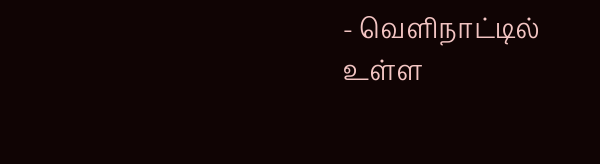- வெளிநாட்டில் உள்ள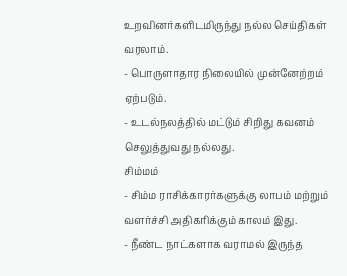உறவினர்களிடமிருந்து நல்ல செய்திகள் வரலாம்.
- பொருளாதார நிலையில் முன்னேற்றம் ஏற்படும்.
- உடல்நலத்தில் மட்டும் சிறிது கவனம் செலுத்துவது நல்லது.
சிம்மம்
- சிம்ம ராசிக்காரர்களுக்கு லாபம் மற்றும் வளர்ச்சி அதிகரிக்கும் காலம் இது.
- நீண்ட நாட்களாக வராமல் இருந்த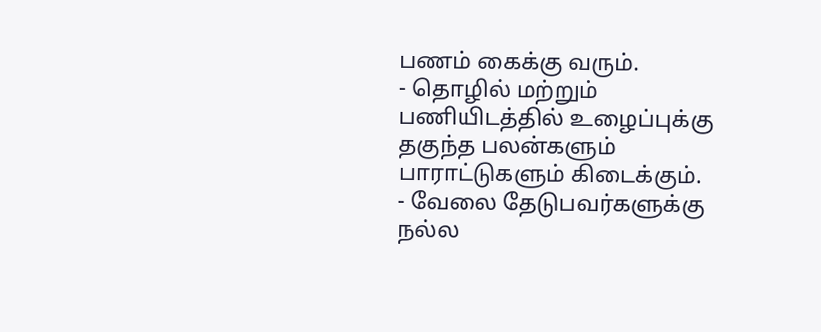பணம் கைக்கு வரும்.
- தொழில் மற்றும் பணியிடத்தில் உழைப்புக்கு தகுந்த பலன்களும் பாராட்டுகளும் கிடைக்கும்.
- வேலை தேடுபவர்களுக்கு நல்ல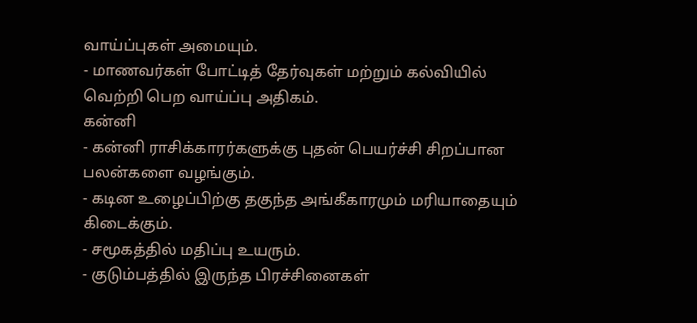வாய்ப்புகள் அமையும்.
- மாணவர்கள் போட்டித் தேர்வுகள் மற்றும் கல்வியில் வெற்றி பெற வாய்ப்பு அதிகம்.
கன்னி
- கன்னி ராசிக்காரர்களுக்கு புதன் பெயர்ச்சி சிறப்பான பலன்களை வழங்கும்.
- கடின உழைப்பிற்கு தகுந்த அங்கீகாரமும் மரியாதையும் கிடைக்கும்.
- சமூகத்தில் மதிப்பு உயரும்.
- குடும்பத்தில் இருந்த பிரச்சினைகள்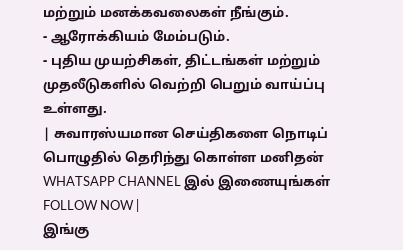மற்றும் மனக்கவலைகள் நீங்கும்.
- ஆரோக்கியம் மேம்படும்.
- புதிய முயற்சிகள், திட்டங்கள் மற்றும் முதலீடுகளில் வெற்றி பெறும் வாய்ப்பு உள்ளது.
| சுவாரஸ்யமான செய்திகளை நொடிப் பொழுதில் தெரிந்து கொள்ள மனிதன் WHATSAPP CHANNEL இல் இணையுங்கள் FOLLOW NOW |
இங்கு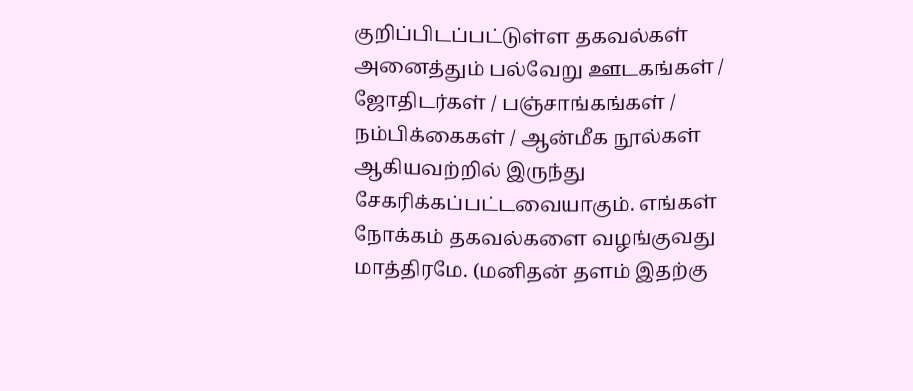குறிப்பிடப்பட்டுள்ள தகவல்கள் அனைத்தும் பல்வேறு ஊடகங்கள் / ஜோதிடர்கள் / பஞ்சாங்கங்கள் / நம்பிக்கைகள் / ஆன்மீக நூல்கள் ஆகியவற்றில் இருந்து சேகரிக்கப்பட்டவையாகும். எங்கள் நோக்கம் தகவல்களை வழங்குவது மாத்திரமே. (மனிதன் தளம் இதற்கு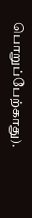பொறுப்பேற்காது).